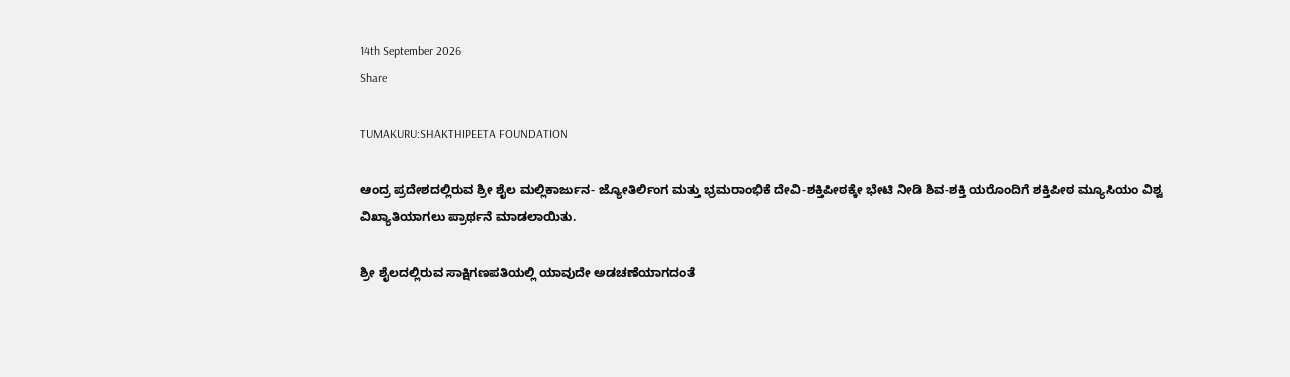14th September 2026
Share

TUMAKURU:SHAKTHIPEETA FOUNDATION

ಆಂದ್ರ ಪ್ರದೇಶದಲ್ಲಿರುವ ಶ್ರೀ ಶೈಲ ಮಲ್ಲಿಕಾರ್ಜುನ- ಜ್ಯೋತಿರ್ಲಿಂಗ ಮತ್ತು ಭ್ರಮರಾಂಭಿಕೆ ದೇವಿ-ಶಕ್ತಿಪೀಠಕ್ಕೇ ಭೇಟಿ ನೀಡಿ ಶಿವ-ಶಕ್ತಿ ಯರೊಂದಿಗೆ ಶಕ್ತಿಪೀಠ ಮ್ಯೂಸಿಯಂ ವಿಶ್ವ ವಿಖ್ಯಾತಿಯಾಗಲು ಪ್ರಾರ್ಥನೆ ಮಾಡಲಾಯಿತು.

ಶ್ರೀ ಶೈಲದಲ್ಲಿರುವ ಸಾಕ್ಷಿಗಣಪತಿಯಲ್ಲಿ ಯಾವುದೇ ಅಡಚಣೆಯಾಗದಂತೆ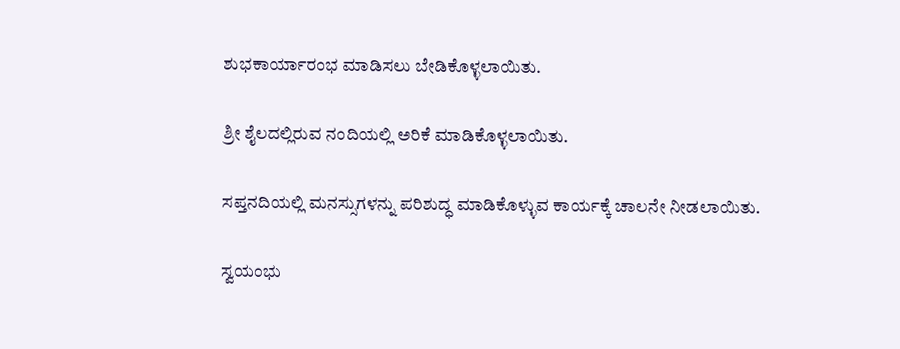ಶುಭಕಾರ್ಯಾರಂಭ ಮಾಡಿಸಲು ಬೇಡಿಕೊಳ್ಳಲಾಯಿತು.

ಶ್ರೀ ಶೈಲದಲ್ಲಿರುವ ನಂದಿಯಲ್ಲಿ ಅರಿಕೆ ಮಾಡಿಕೊಳ್ಳಲಾಯಿತು.

ಸಪ್ತನದಿಯಲ್ಲಿ ಮನಸ್ಸುಗಳನ್ನು ಪರಿಶುದ್ಧ ಮಾಡಿಕೊಳ್ಳುವ ಕಾರ್ಯಕ್ಕೆ ಚಾಲನೇ ನೀಡಲಾಯಿತು.

ಸ್ವಯಂಭು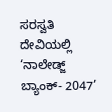ಸರಸ್ವತಿ ದೇವಿಯಲ್ಲಿ ‘ನಾಲೇಡ್ಜ್ ಬ್ಯಾಂಕ್- 2047’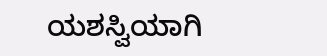ಯಶಸ್ವಿಯಾಗಿ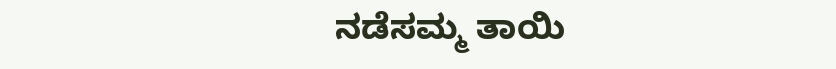ನಡೆಸಮ್ಮ ತಾಯಿ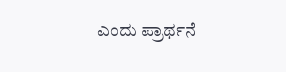ಎಂದು ಪ್ರಾರ್ಥನೆ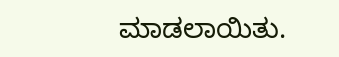ಮಾಡಲಾಯಿತು.